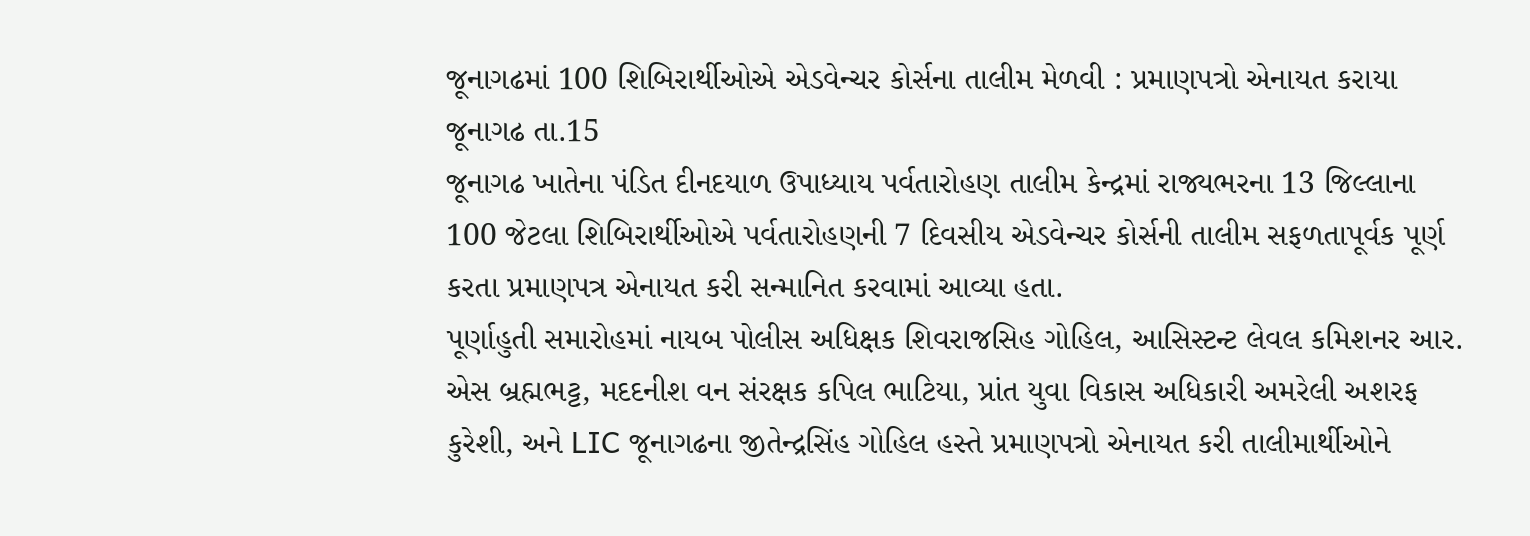જૂનાગઢમાં 100 શિબિરાર્થીઓએ એડવેન્ચર કોર્સના તાલીમ મેળવી : પ્રમાણપત્રો એનાયત કરાયા
જૂનાગઢ તા.15
જૂનાગઢ ખાતેના પંડિત દીનદયાળ ઉપાધ્યાય પર્વતારોહણ તાલીમ કેન્દ્રમાં રાજ્યભરના 13 જિલ્લાના 100 જેટલા શિબિરાર્થીઓએ પર્વતારોહણની 7 દિવસીય એડવેન્ચર કોર્સની તાલીમ સફળતાપૂર્વક પૂર્ણ કરતા પ્રમાણપત્ર એનાયત કરી સન્માનિત કરવામાં આવ્યા હતા.
પૂર્ણાહુતી સમારોહમાં નાયબ પોલીસ અધિક્ષક શિવરાજસિહ ગોહિલ, આસિસ્ટન્ટ લેવલ કમિશનર આર. એસ બ્રહ્મભટ્ટ, મદદનીશ વન સંરક્ષક કપિલ ભાટિયા, પ્રાંત યુવા વિકાસ અધિકારી અમરેલી અશરફ કુરેશી, અને LIC જૂનાગઢના જીતેન્દ્રસિંહ ગોહિલ હસ્તે પ્રમાણપત્રો એનાયત કરી તાલીમાર્થીઓને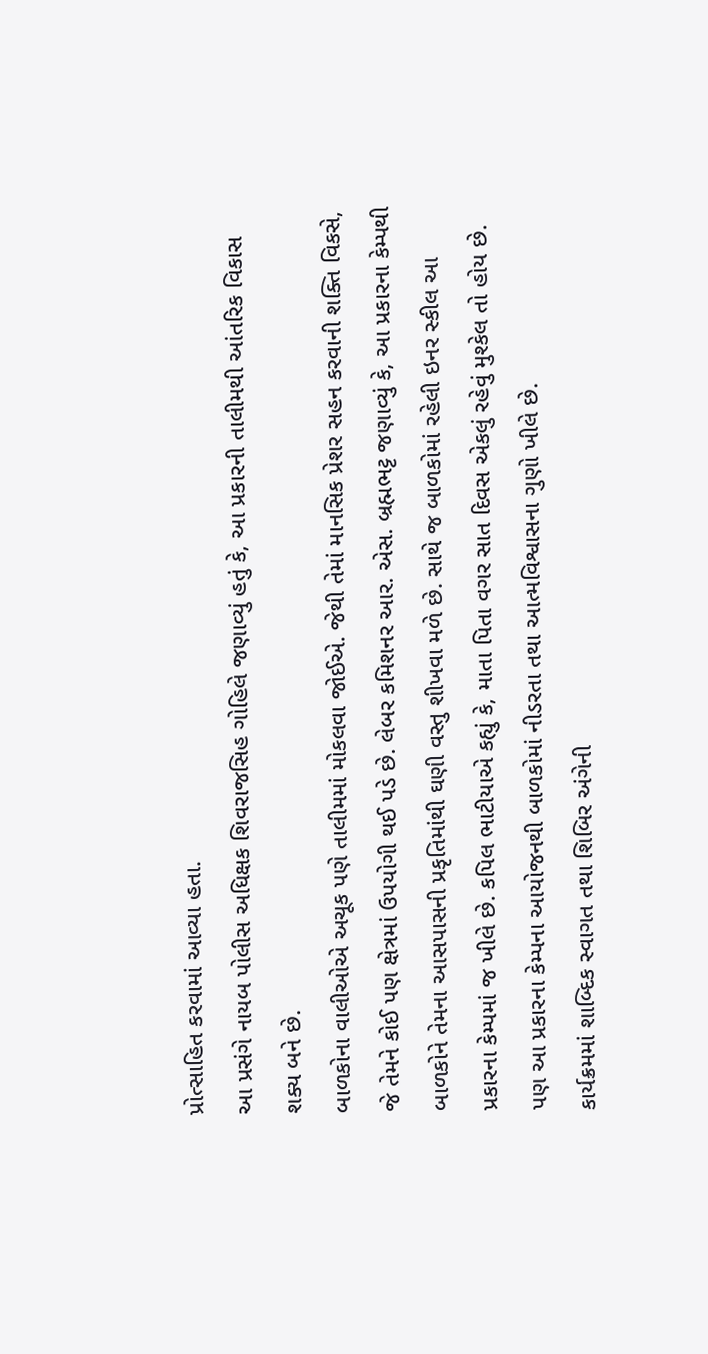પ્રોત્સાહિત કરવામાં આવ્યા હતા.
આ પ્રસંગે નાયબ પોલીસ અધિક્ષક શિવરાજસિહ ગોહિલે જણાવ્યું હતું કે, આ પ્રકારની તાલીમથી આંતરિક વિકાસ શક્ય બને છે.
બાળકોના વાલીઓએ અચૂક પણે તાલીમમાં મોકલવા જોઈએ. જેથી તેમાં માનસિક પ્રેશર સહન કરવાની શક્તિ વિકસે, જે તેમને કોઈ પણ ક્ષેત્રમાં ઉપયોગી થઈ પડે છે. લેબર કમિશનર આર. એસ. બ્રહ્મભટ્ટ જણાવ્યું કે, આ પ્રકારના કેમ્પથી બાળકોને તેમના આસપાસની પ્રકૃતિમાંથી ઘણી વસ્તુ શીખવા મળે છે. સાથે જ બાળકોમાં રહેલી ઇનર સ્કીલ આ પ્રકારના કેમ્પમાં જ ખીલે છે. કપિલ ભાટીયાએ કહ્યું કે, માતા પિતા વગર સાત દિવસ એકલું રહેવું મુશ્કેલ તો હોય છે. પણ આ પ્રકારના કેમ્પના આયોજનથી બાળકોમાં નીડરતા તથા આત્મવિશ્વાસના ગુણો ખીલે છે.
કાર્યક્રમમાં શાબ્દિક સ્વાગત તથા શિબિર અંગેની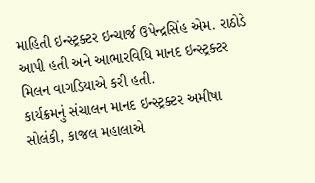માહિતી ઇન્સ્ટ્રક્ટર ઇન્ચાર્જ ઉપેન્દ્રસિંહ એમ. રાઠોડે આપી હતી અને આભારવિધિ માનદ ઇન્સ્ટ્રક્ટર મિલન વાગડિયાએ કરી હતી.
કાર્યક્રમનું સંચાલન માનદ ઇન્સ્ટ્રક્ટર અમીષા સોલંકી, કાજલ મહાલાએ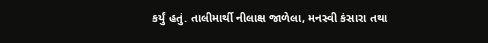કર્યું હતું. તાલીમાર્થી નીલાક્ષ જાળેલા, મનસ્વી કંસારા તથા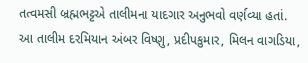તત્વમસી બ્રહ્મભટ્ટએ તાલીમના યાદગાર અનુભવો વર્ણવ્યા હતાં.
આ તાલીમ દરમિયાન અંબર વિષ્ણુ, પ્રદીપકુમાર, મિલન વાગડિયા,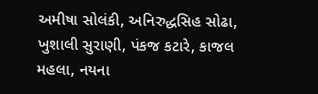અમીષા સોલંકી, અનિરુદ્ધસિહ સોઢા, ખુશાલી સુરાણી, પંકજ કટારે, કાજલ મહલા, નયના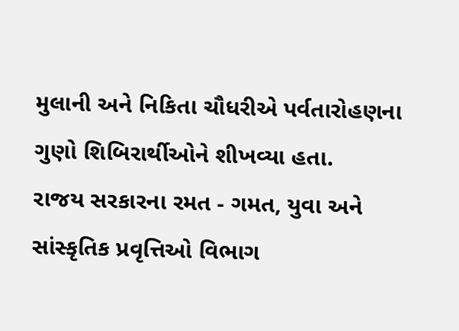મુલાની અને નિકિતા ચૌધરીએ પર્વતારોહણના ગુણો શિબિરાર્થીઓને શીખવ્યા હતા.
રાજય સરકારના રમત - ગમત, યુવા અને સાંસ્કૃતિક પ્રવૃત્તિઓ વિભાગ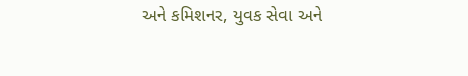અને કમિશનર, યુવક સેવા અને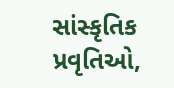સાંસ્કૃતિક પ્રવૃતિઓ,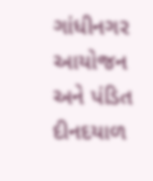ગાંધીનગર આયોજન અને પંડિત દીનદયાળ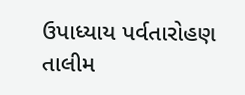ઉપાધ્યાય પર્વતારોહણ તાલીમ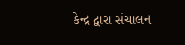કેન્દ્ર દ્વારા સંચાલન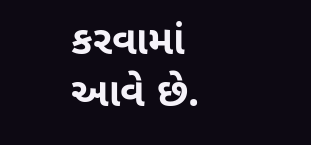કરવામાં આવે છે.